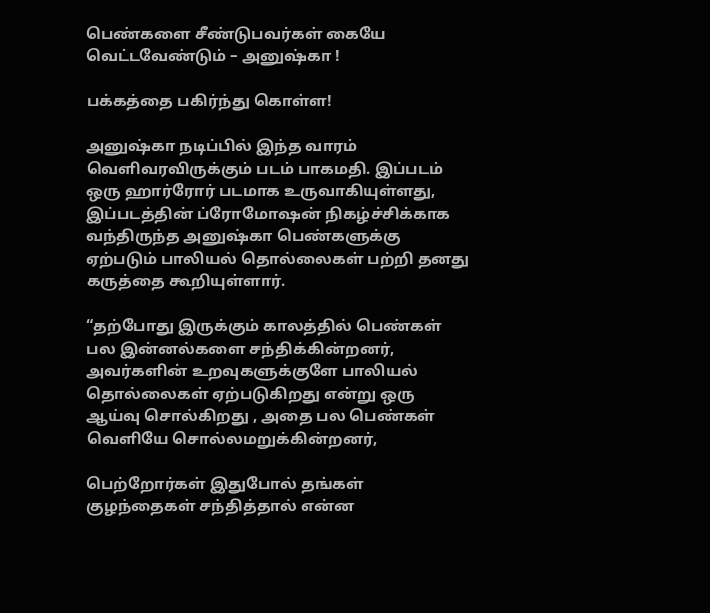பெண்களை சீண்டுபவர்கள் கையே வெட்டவேண்டும் – அனுஷ்கா !

பக்கத்தை பகிர்ந்து கொள்ள!

அனுஷ்கா நடிப்பில் இந்த வாரம் வெளிவரவிருக்கும் படம் பாகமதி. இப்படம் ஒரு ஹார்ரோர் படமாக உருவாகியுள்ளது, இப்படத்தின் ப்ரோமோஷன் நிகழ்ச்சிக்காக வந்திருந்த அனுஷ்கா பெண்களுக்கு ஏற்படும் பாலியல் தொல்லைகள் பற்றி தனது கருத்தை கூறியுள்ளார்.

“தற்போது இருக்கும் காலத்தில் பெண்கள் பல இன்னல்களை சந்திக்கின்றனர், அவர்களின் உறவுகளுக்குளே பாலியல் தொல்லைகள் ஏற்படுகிறது என்று ஒரு ஆய்வு சொல்கிறது , அதை பல பெண்கள் வெளியே சொல்லமறுக்கின்றனர்,

பெற்றோர்கள் இதுபோல் தங்கள் குழந்தைகள் சந்தித்தால் என்ன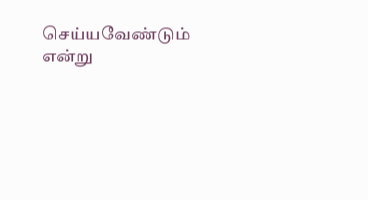செய்யவேண்டும் என்று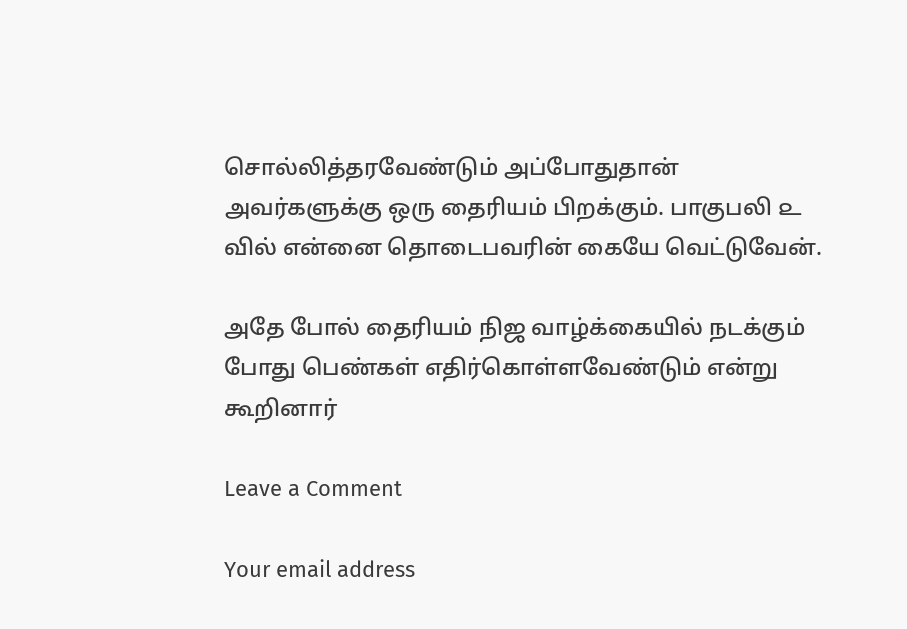சொல்லித்தரவேண்டும் அப்போதுதான் அவர்களுக்கு ஒரு தைரியம் பிறக்கும். பாகுபலி ௨ வில் என்னை தொடைபவரின் கையே வெட்டுவேன்.

அதே போல் தைரியம் நிஜ வாழ்க்கையில் நடக்கும் போது பெண்கள் எதிர்கொள்ளவேண்டும் என்று கூறினார்

Leave a Comment

Your email address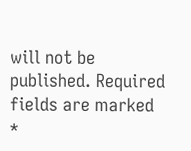will not be published. Required fields are marked *